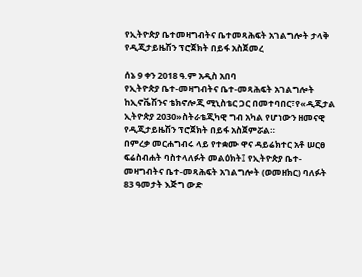የኢትዮጵያ ቤተመዛግብትና ቤተመጻሕፍት አገልግሎት ታላቅ የዲጂታይዜሽን ፕሮጀክት በይፋ አስጀመረ

ሰኔ 9 ቀን 2018 ዓ.ም አዲስ አበባ
የኢትዮጵያ ቤተ-መዛግብትና ቤተ-መጻሕፍት አገልግሎት ከኢኖቬሽንና ቴክኖሎጂ ሚኒስቴር ጋር በመተባበር፣የ«ዲጂታል ኢትዮጵያ 2030»ስትራቴጂካዊ ግብ አካል የሆነውን ዘመናዊ የዲጂታይዜሽን ፕሮጀክት በይፋ አስጀምሯል።
በምረቃ መርሐግብሩ ላይ የተቋሙ ዋና ዳይሬክተር አቶ ሠርፀ ፍሬስብሐት ባስተላለፉት መልዕክት፤ የኢትዮጵያ ቤተ-መዛግብትና ቤተ-መጻሕፍት አገልግሎት (ወመዘክር) ባለፉት 83 ዓመታት እጅግ ውድ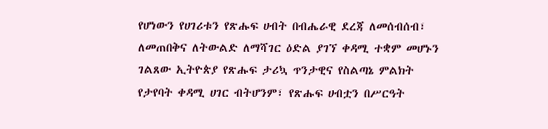የሆነውን የሀገሪቱን የጽሑፍ ሀብት በብሔራዊ ደረጃ ለመሰብሰብ፣ ለመጠበቅና ለትውልድ ለማሻገር ዕድል ያገኘ ቀዳሚ ተቋም መሆኑን ገልጸው ኢትዮጵያ የጽሑፍ ታሪኳ ጥንታዊና የስልጣኔ ምልክት የታየባት ቀዳሚ ሀገር ብትሆንም፣ የጽሑፍ ሀብቷን በሥርዓት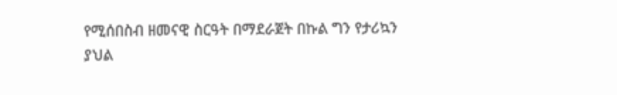የሚሰበስብ ዘመናዊ ስርዓት በማደራጀት በኩል ግን የታሪኳን ያህል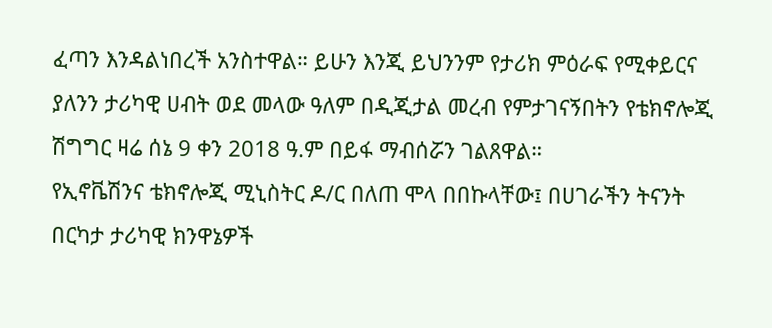ፈጣን እንዳልነበረች አንስተዋል። ይሁን እንጂ ይህንንም የታሪክ ምዕራፍ የሚቀይርና ያለንን ታሪካዊ ሀብት ወደ መላው ዓለም በዲጂታል መረብ የምታገናኝበትን የቴክኖሎጂ ሽግግር ዛሬ ሰኔ 9 ቀን 2018 ዓ.ም በይፋ ማብሰሯን ገልጸዋል።
የኢኖቬሽንና ቴክኖሎጂ ሚኒስትር ዶ/ር በለጠ ሞላ በበኩላቸው፤ በሀገራችን ትናንት በርካታ ታሪካዊ ክንዋኔዎች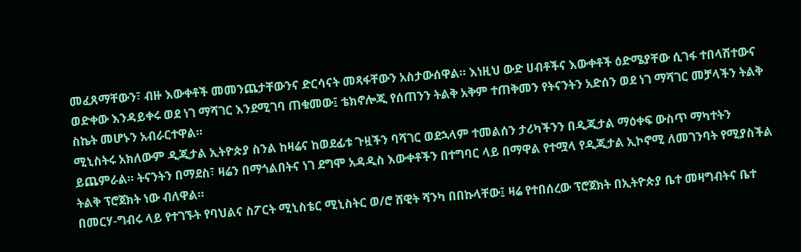መፈጸማቸውን፣ ብዙ እውቀቶች መመንጨታቸውንና ድርሳናት መጻፋቸውን አስታውሰዋል። እነዚህ ውድ ሀብቶችና እውቀቶች ዕድሜያቸው ሲገፋ ተበላሽተውና ወድቀው እንዳይቀሩ ወደ ነገ ማሻገር እንደሚገባ ጠቁመው፤ ቴክኖሎጂ የሰጠንን ትልቅ አቅም ተጠቅመን የትናንትን አድሰን ወደ ነገ ማሻገር መቻላችን ትልቅ ስኬት መሆኑን አብራርተዋል።
ሚኒስትሩ አክለውም ዲጂታል ኢትዮጵያ ስንል ከዛሬና ከወደፊቱ ጉዟችን ባሻገር ወደኋላም ተመልሰን ታሪካችንን በዲጂታል ማዕቀፍ ውስጥ ማካተትን ይጨምራል። ትናንትን በማደስ፣ ዛሬን በማጎልበትና ነገ ደግሞ አዳዲስ እውቀቶችን በተግባር ላይ በማዋል የተሟላ የዲጂታል ኢኮኖሚ ለመገንባት የሚያስችል ትልቅ ፕሮጀክት ነው ብለዋል።
በመርሃ-ግብሩ ላይ የተገኙት የባህልና ስፖርት ሚኒስቴር ሚኒስትር ወ/ሮ ሸዊት ሻንካ በበኩላቸው፤ ዛሬ የተበሰረው ፕሮጀክት በኢትዮጵያ ቤተ መዛግብትና ቤተ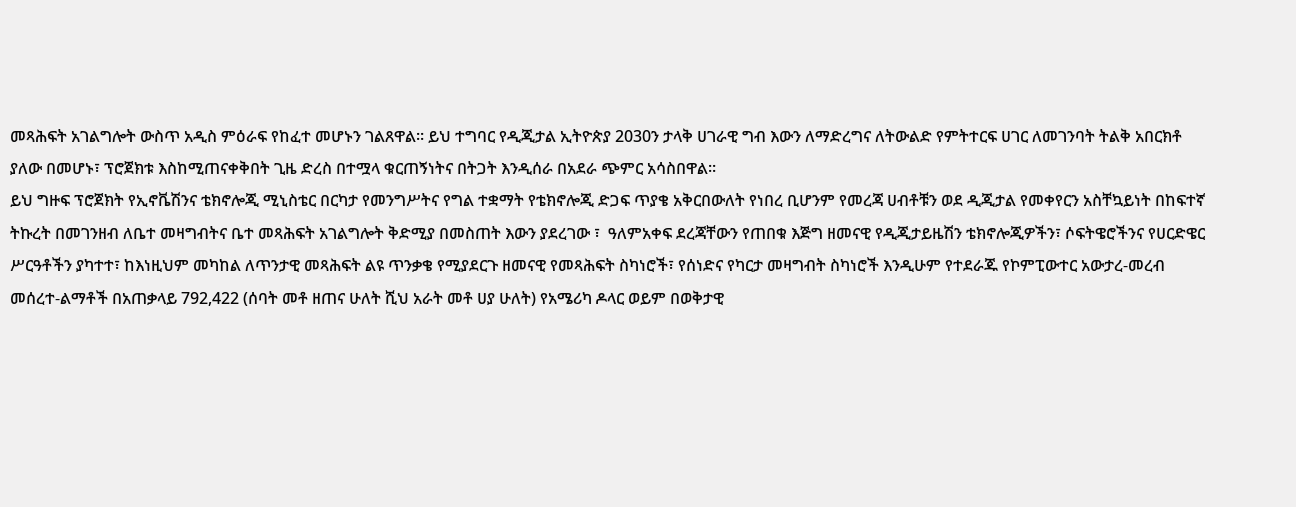መጻሕፍት አገልግሎት ውስጥ አዲስ ምዕራፍ የከፈተ መሆኑን ገልጸዋል። ይህ ተግባር የዲጂታል ኢትዮጵያ 2030ን ታላቅ ሀገራዊ ግብ እውን ለማድረግና ለትውልድ የምትተርፍ ሀገር ለመገንባት ትልቅ አበርክቶ ያለው በመሆኑ፣ ፕሮጀክቱ እስከሚጠናቀቅበት ጊዜ ድረስ በተሟላ ቁርጠኝነትና በትጋት እንዲሰራ በአደራ ጭምር አሳስበዋል።
ይህ ግዙፍ ፕሮጀክት የኢኖቬሽንና ቴክኖሎጂ ሚኒስቴር በርካታ የመንግሥትና የግል ተቋማት የቴክኖሎጂ ድጋፍ ጥያቄ አቅርበውለት የነበረ ቢሆንም የመረጃ ሀብቶቹን ወደ ዲጂታል የመቀየርን አስቸኳይነት በከፍተኛ ትኩረት በመገንዘብ ለቤተ መዛግብትና ቤተ መጻሕፍት አገልግሎት ቅድሚያ በመስጠት እውን ያደረገው ፣  ዓለምአቀፍ ደረጃቸውን የጠበቁ እጅግ ዘመናዊ የዲጂታይዜሽን ቴክኖሎጂዎችን፣ ሶፍትዌሮችንና የሀርድዌር ሥርዓቶችን ያካተተ፣ ከእነዚህም መካከል ለጥንታዊ መጻሕፍት ልዩ ጥንቃቄ የሚያደርጉ ዘመናዊ የመጻሕፍት ስካነሮች፣ የሰነድና የካርታ መዛግብት ስካነሮች እንዲሁም የተደራጁ የኮምፒውተር አውታረ-መረብ መሰረተ-ልማቶች በአጠቃላይ 792,422 (ሰባት መቶ ዘጠና ሁለት ሺህ አራት መቶ ሀያ ሁለት) የአሜሪካ ዶላር ወይም በወቅታዊ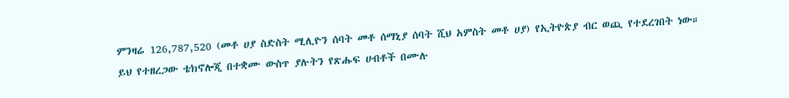ምንዛሬ 126,787,520 (መቶ ሀያ ስድስት ሚሊዮን ሰባት መቶ ሰማኒያ ሰባት ሺህ አምስት መቶ ሀያ) የኢትዮጵያ ብር ወጪ የተደረገበት ነው።
ይህ የተዘረጋው ቴክኖሎጂ በተቋሙ ውስጥ ያሉትን የጽሑፍ ሀብቶች በሙሉ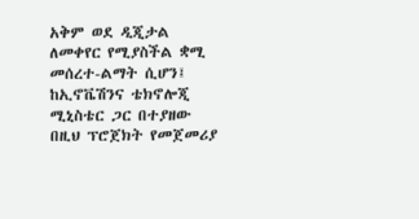አቅም ወደ ዲጂታል ለመቀየር የሚያስችል ቋሚ መሰረተ-ልማት ሲሆን፤ ከኢኖቬሽንና ቴክኖሎጂ ሚኒስቴር ጋር በተያዘው በዚህ ፕሮጀክት የመጀመሪያ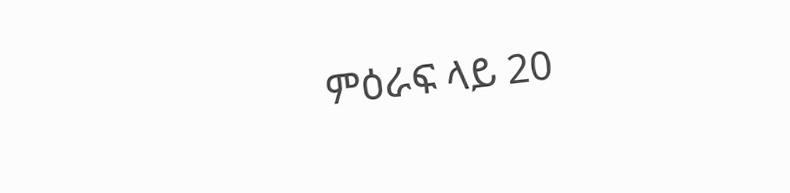ምዕራፍ ላይ 20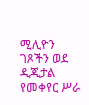ሚሊዮን ገጾችን ወደ ዲጂታል የመቀየር ሥራ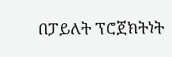በፓይለት ፕሮጀክትነት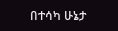በተሳካ ሁኔታ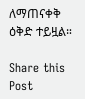ለማጠናቀቅ ዕቅድ ተይዟል።

Share this Post